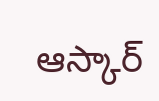ఆస్కార్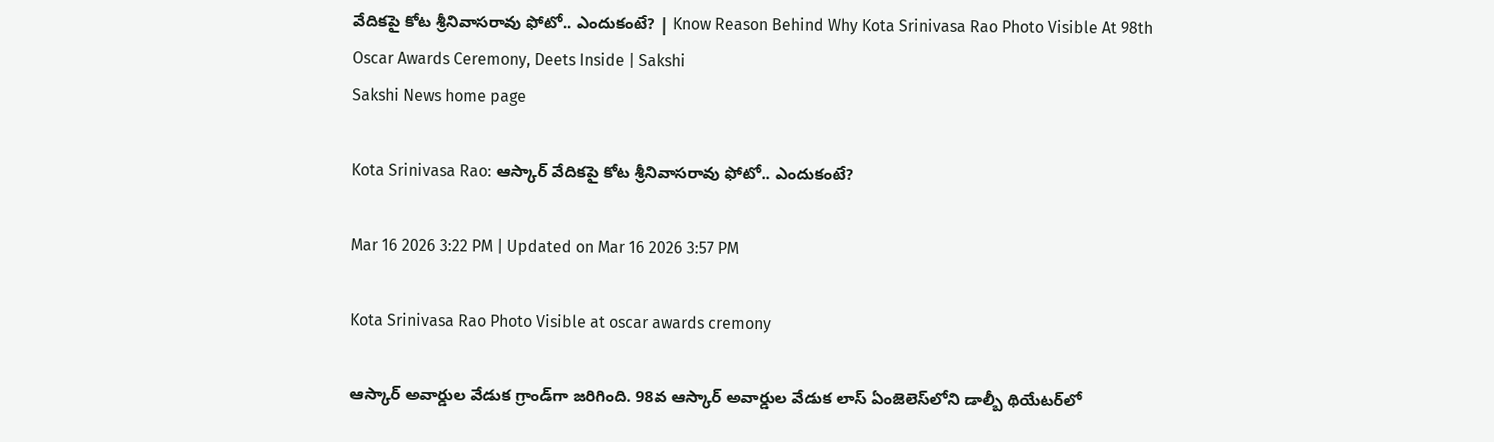వేదికపై కోట శ్రీనివాసరావు ఫోటో.. ఎందుకంటే? | Know Reason Behind Why Kota Srinivasa Rao Photo Visible At 98th Oscar Awards Ceremony, Deets Inside | Sakshi
Sakshi News home page

Kota Srinivasa Rao: ఆస్కార్ వేదికపై కోట శ్రీనివాసరావు ఫోటో.. ఎందుకంటే?

Mar 16 2026 3:22 PM | Updated on Mar 16 2026 3:57 PM

Kota Srinivasa Rao Photo Visible at oscar awards cremony

ఆస్కార్ అవార్డుల వేడుక గ్రాండ్‌గా జరిగింది. 98వ ఆస్కార్ అవార్డుల వేడుక లాస్‌ ఏంజెలెస్‌లోని డాల్బీ థియేటర్‌లో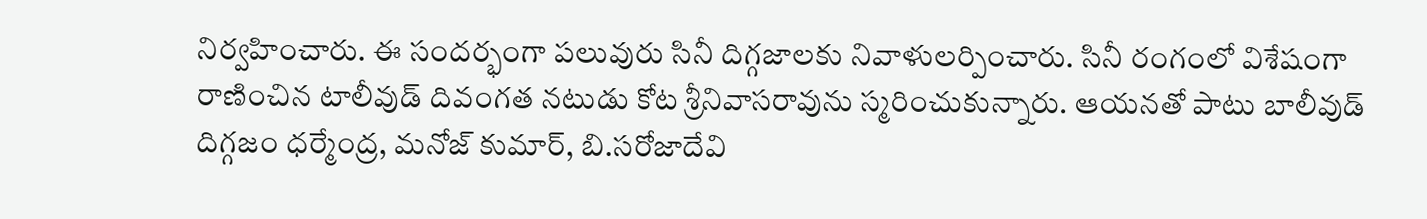నిర్వహించారు. ఈ సందర్భంగా పలువురు సినీ దిగ్గజాలకు నివాళులర్పించారు. సినీ రంగంలో విశేషంగా రాణించిన టాలీవుడ్ దివంగత నటుడు కోట శ్రీనివాసరావును స్మరించుకున్నారు. ఆయనతో పాటు బాలీవుడ్ దిగ్గజం ధర్మేంద్ర, మనోజ్ కుమార్, బి.సరోజాదేవి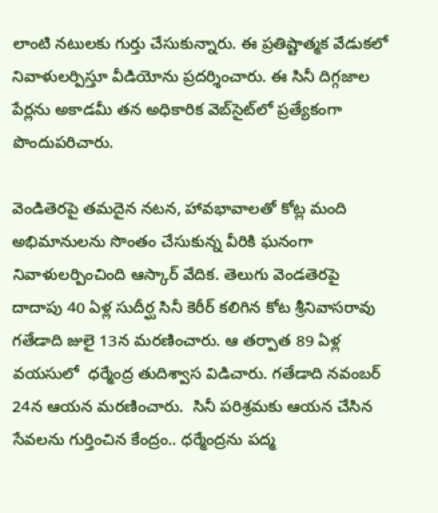లాంటి నటులకు గుర్తు చేసుకున్నారు. ఈ ప్రతిష్టాత్మక వేడుకలో నివాళులర్పిస్తూ వీడియోను ప్రదర్శించారు. ఈ సినీ దిగ్గజాల పేర్లను అకాడమీ తన అధికారిక వెబ్‌సైట్‌లో ప్రత్యేకంగా పొందుపరిచారు.

వెండితెరపై తమదైన నటన, హావభావాలతో కోట్ల మంది అభిమానులను సొంతం చేసుకున్న వీరికి ఘనంగా నివాళులర్పించింది ఆస్కార్ వేదిక. తెలుగు వెండతెరపై దాదాపు 40 ఏళ్ల సుదీర్ఘ సినీ కెరీర్‌ కలిగిన కోట శ్రీనివాసరావు గతేడాది జులై 13న మరణించారు. ఆ తర్పాత 89 ఏళ్ల వయసులో  ధర్మేంద్ర తుదిశ్వాస విడిచారు. గతేడాది నవంబర్ 24న ఆయన మరణించారు.  సినీ పరిశ్రమకు ఆయన చేసిన సేవలను గుర్తించిన కేంద్రం.. ధర్మేంద్రను పద్మ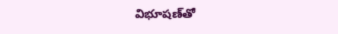విభూషణ్‌తో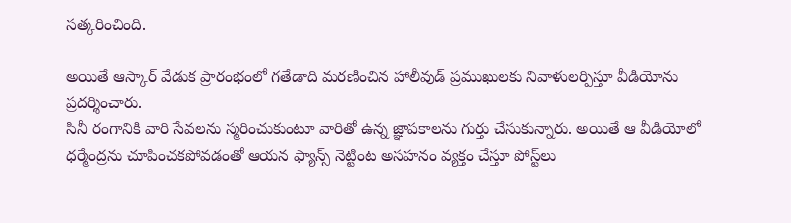సత్కరించింది.

అయితే ఆస్కార్‌ వేడుక ప్రారంభంలో గతేడాది మరణించిన హాలీవుడ్‌ ప్రముఖులకు నివాళులర్పిస్తూ వీడియోను ప్రదర్శించారు.
సినీ రంగానికి వారి సేవలను స్మరించుకుంటూ వారితో ఉన్న జ్ఞాపకాలను గుర్తు చేసుకున్నారు. అయితే ఆ వీడియోలో ధర్మేంద్రను చూపించకపోవడంతో ఆయన ఫ్యాన్స్ నెట్టింట అసహనం వ్యక్తం చేస్తూ పోస్ట్‌లు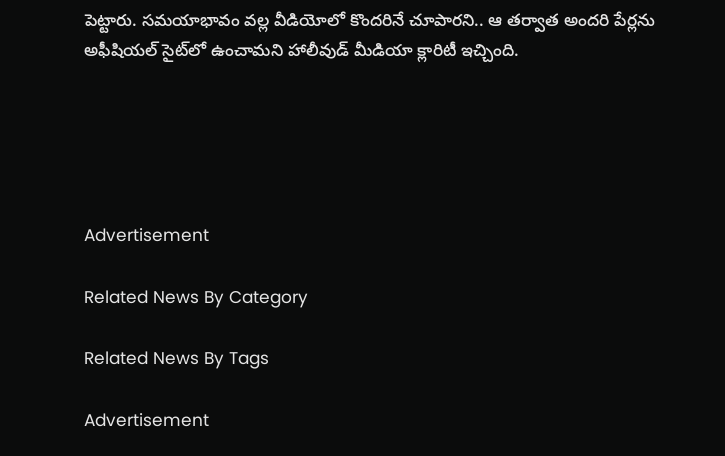పెట్టారు. సమయాభావం వల్ల వీడియోలో కొందరినే చూపారని.. ఆ తర్వాత అందరి పేర్లను అఫీషియల్ సైట్‌లో ఉంచామని హాలీవుడ్‌ మీడియా క్లారిటీ ఇచ్చింది.





Advertisement

Related News By Category

Related News By Tags

Advertisement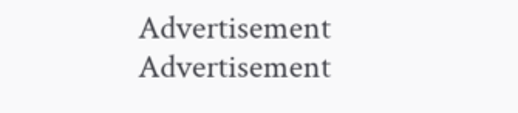Advertisement
Advertisement